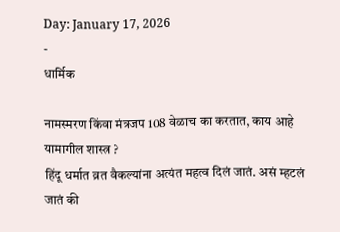Day: January 17, 2026
-
धार्मिक

नामस्मरण किंवा मंत्रजप 108 वेळाच का करतात, काय आहे यामागील शास्त्र ?
हिंदू धर्मात व्रत वैकल्यांना अत्यंत महत्व दिलं जातं. असं म्हटलं जातं की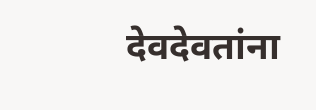देवदेवतांना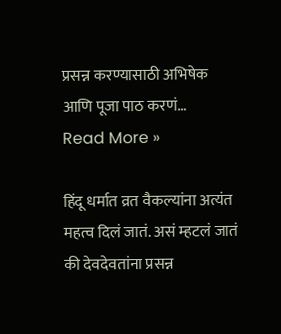प्रसन्न करण्यासाठी अभिषेक आणि पूजा पाठ करणं…
Read More »

हिंदू धर्मात व्रत वैकल्यांना अत्यंत महत्व दिलं जातं. असं म्हटलं जातं की देवदेवतांना प्रसन्न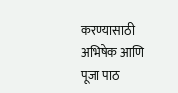करण्यासाठी अभिषेक आणि पूजा पाठ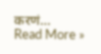करणं…
Read More »